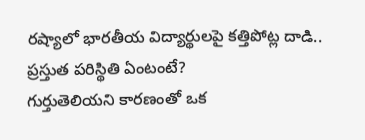రష్యాలో భారతీయ విద్యార్థులపై కత్తిపోట్ల దాడి.. ప్రస్తుత పరిస్థితి ఏంటంటే?
గుర్తుతెలియని కారణంతో ఒక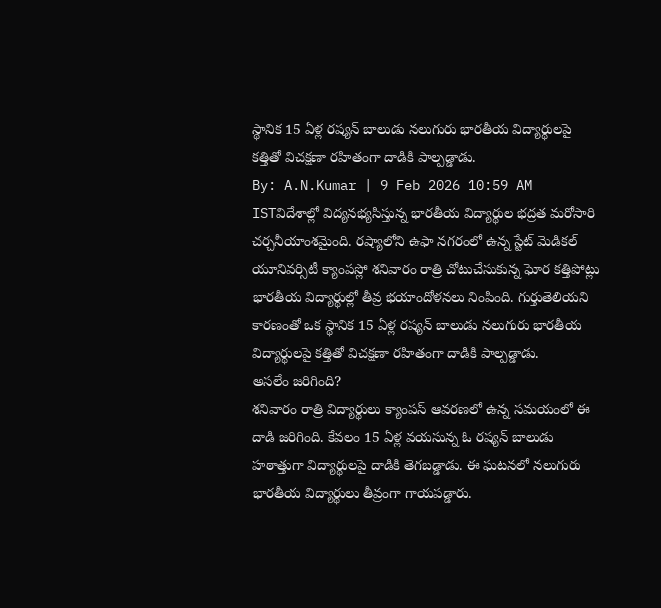స్థానిక 15 ఏళ్ల రష్యన్ బాలుడు నలుగురు భారతీయ విద్యార్థులపై కత్తితో విచక్షణా రహితంగా దాడికి పాల్పడ్డాడు.
By: A.N.Kumar | 9 Feb 2026 10:59 AM ISTవిదేశాల్లో విద్యనభ్యసిస్తున్న భారతీయ విద్యార్థుల భద్రత మరోసారి చర్చనీయాంశమైంది. రష్యాలోని ఉఫా నగరంలో ఉన్న స్టేట్ మెడికల్ యూనివర్సిటీ క్యాంపస్లో శనివారం రాత్రి చోటుచేసుకున్న ఘోర కత్తిపోట్లు భారతీయ విద్యార్థుల్లో తీవ్ర భయాందోళనలు నింపింది. గుర్తుతెలియని కారణంతో ఒక స్థానిక 15 ఏళ్ల రష్యన్ బాలుడు నలుగురు భారతీయ విద్యార్థులపై కత్తితో విచక్షణా రహితంగా దాడికి పాల్పడ్డాడు.
అసలేం జరిగింది?
శనివారం రాత్రి విద్యార్థులు క్యాంపస్ ఆవరణలో ఉన్న సమయంలో ఈ దాడి జరిగింది. కేవలం 15 ఏళ్ల వయసున్న ఓ రష్యన్ బాలుడు హఠాత్తుగా విద్యార్థులపై దాడికి తెగబడ్డాడు. ఈ ఘటనలో నలుగురు భారతీయ విద్యార్థులు తీవ్రంగా గాయపడ్డారు.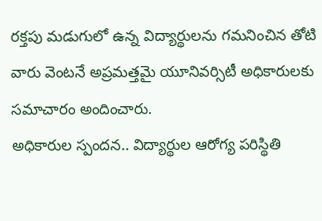రక్తపు మడుగులో ఉన్న విద్యార్థులను గమనించిన తోటి వారు వెంటనే అప్రమత్తమై యూనివర్సిటీ అధికారులకు సమాచారం అందించారు.
అధికారుల స్పందన.. విద్యార్థుల ఆరోగ్య పరిస్థితి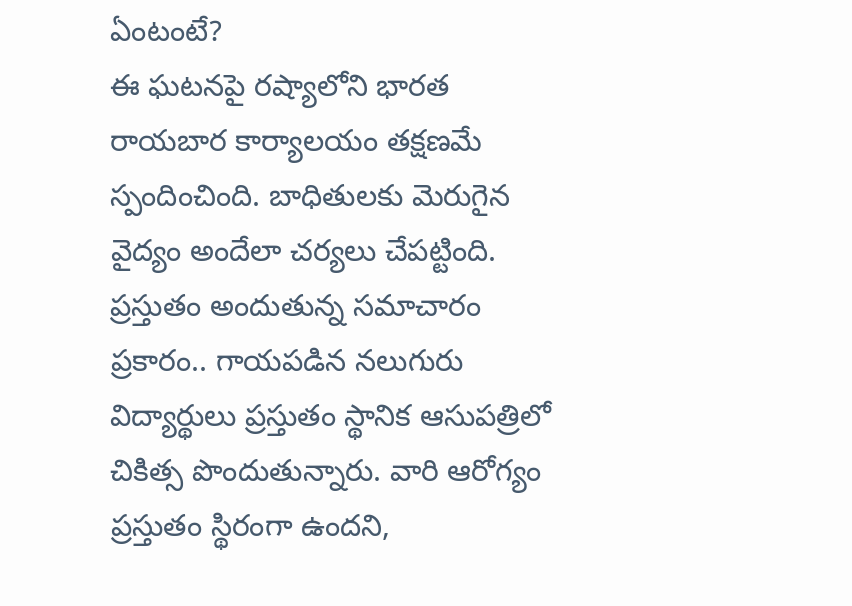ఏంటంటే?
ఈ ఘటనపై రష్యాలోని భారత రాయబార కార్యాలయం తక్షణమే స్పందించింది. బాధితులకు మెరుగైన వైద్యం అందేలా చర్యలు చేపట్టింది. ప్రస్తుతం అందుతున్న సమాచారం ప్రకారం.. గాయపడిన నలుగురు విద్యార్థులు ప్రస్తుతం స్థానిక ఆసుపత్రిలో చికిత్స పొందుతున్నారు. వారి ఆరోగ్యం ప్రస్తుతం స్థిరంగా ఉందని,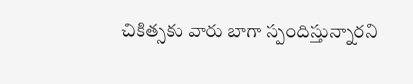చికిత్సకు వారు బాగా స్పందిస్తున్నారని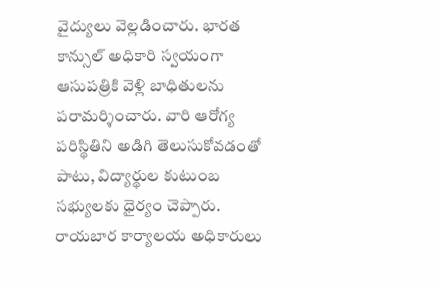వైద్యులు వెల్లడించారు. భారత కాన్సుల్ అధికారి స్వయంగా ఆసుపత్రికి వెళ్లి బాధితులను పరామర్శించారు. వారి ఆరోగ్య పరిస్థితిని అడిగి తెలుసుకోవడంతో పాటు, విద్యార్థుల కుటుంబ సభ్యులకు ధైర్యం చెప్పారు. రాయబార కార్యాలయ అధికారులు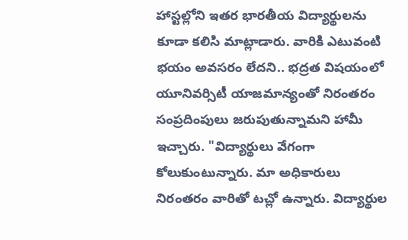హాస్టల్లోని ఇతర భారతీయ విద్యార్థులను కూడా కలిసి మాట్లాడారు. వారికి ఎటువంటి భయం అవసరం లేదని.. భద్రత విషయంలో యూనివర్సిటీ యాజమాన్యంతో నిరంతరం సంప్రదింపులు జరుపుతున్నామని హామీ ఇచ్చారు. "విద్యార్థులు వేగంగా కోలుకుంటున్నారు. మా అధికారులు నిరంతరం వారితో టచ్లో ఉన్నారు. విద్యార్థుల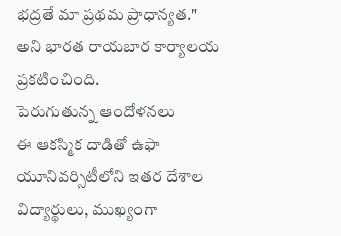భద్రతే మా ప్రథమ ప్రాధాన్యత." అని భారత రాయబార కార్యాలయ ప్రకటించింది.
పెరుగుతున్న ఆందోళనలు
ఈ ఆకస్మిక దాడితో ఉఫా యూనివర్సిటీలోని ఇతర దేశాల విద్యార్థులు, ముఖ్యంగా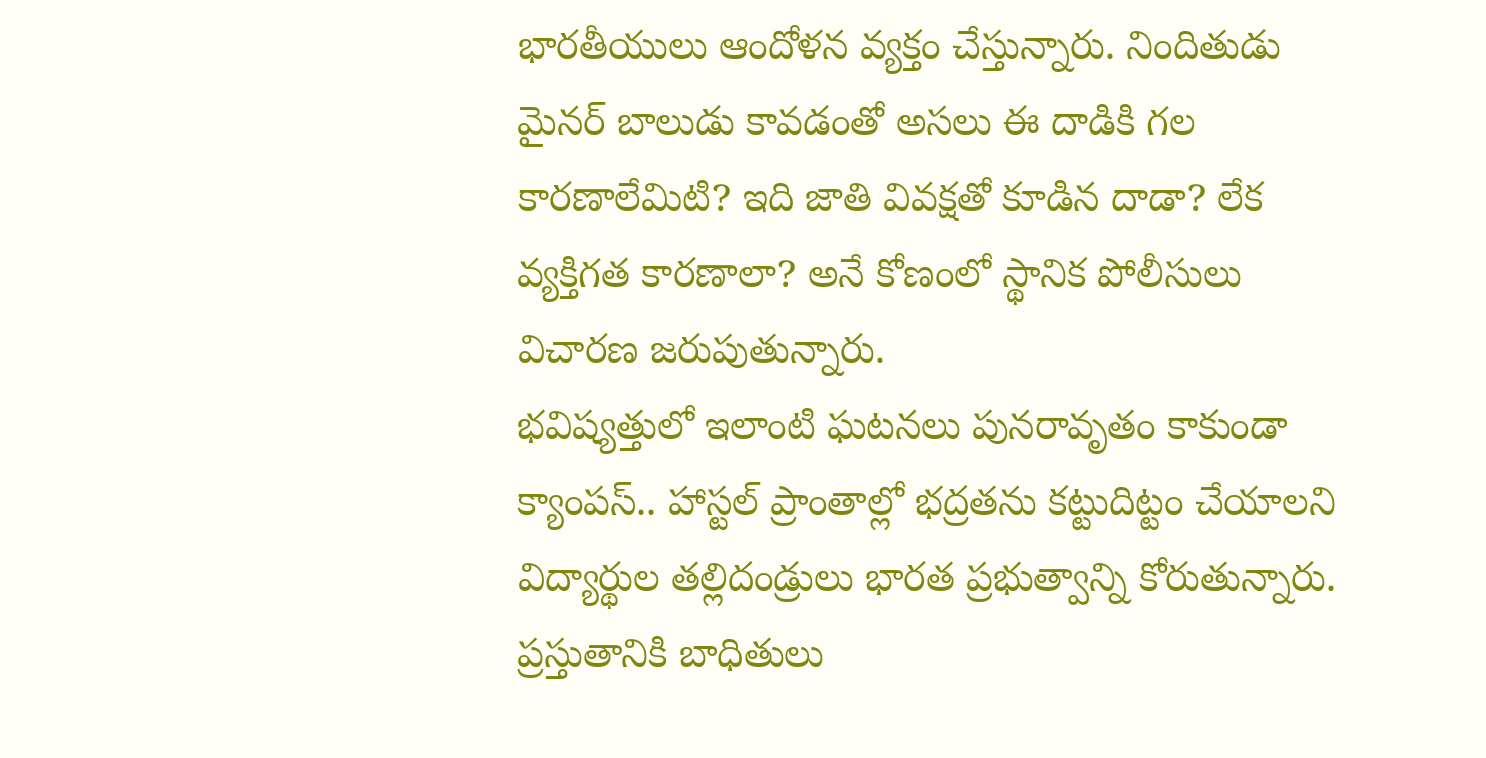భారతీయులు ఆందోళన వ్యక్తం చేస్తున్నారు. నిందితుడు మైనర్ బాలుడు కావడంతో అసలు ఈ దాడికి గల కారణాలేమిటి? ఇది జాతి వివక్షతో కూడిన దాడా? లేక వ్యక్తిగత కారణాలా? అనే కోణంలో స్థానిక పోలీసులు విచారణ జరుపుతున్నారు.
భవిష్యత్తులో ఇలాంటి ఘటనలు పునరావృతం కాకుండా క్యాంపస్.. హాస్టల్ ప్రాంతాల్లో భద్రతను కట్టుదిట్టం చేయాలని విద్యార్థుల తల్లిదండ్రులు భారత ప్రభుత్వాన్ని కోరుతున్నారు. ప్రస్తుతానికి బాధితులు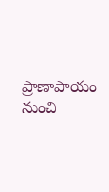ప్రాణాపాయం నుంచి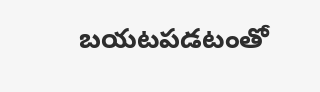బయటపడటంతో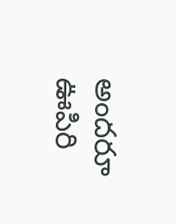అందరూ ఊపిరి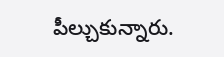పీల్చుకున్నారు.